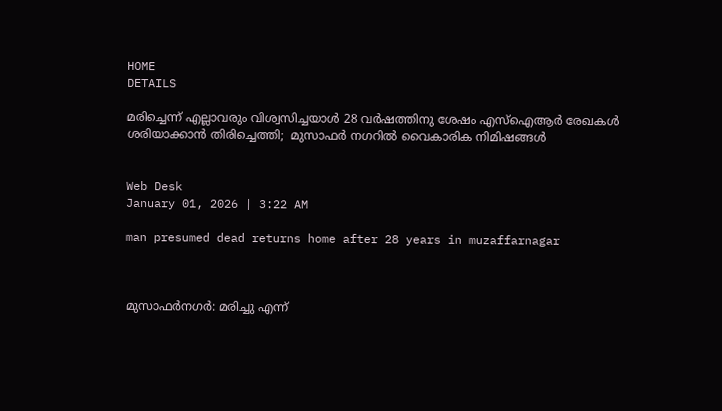HOME
DETAILS

മരിച്ചെന്ന് എല്ലാവരും വിശ്വസിച്ചയാള്‍ 28 വര്‍ഷത്തിനു ശേഷം എസ്‌ഐആര്‍ രേഖകള്‍ ശരിയാക്കാന്‍ തിരിച്ചെത്തി;  മുസാഫര്‍ നഗറില്‍ വൈകാരിക നിമിഷങ്ങള്‍


Web Desk
January 01, 2026 | 3:22 AM

man presumed dead returns home after 28 years in muzaffarnagar



മുസാഫര്‍നഗര്‍: മരിച്ചു എന്ന്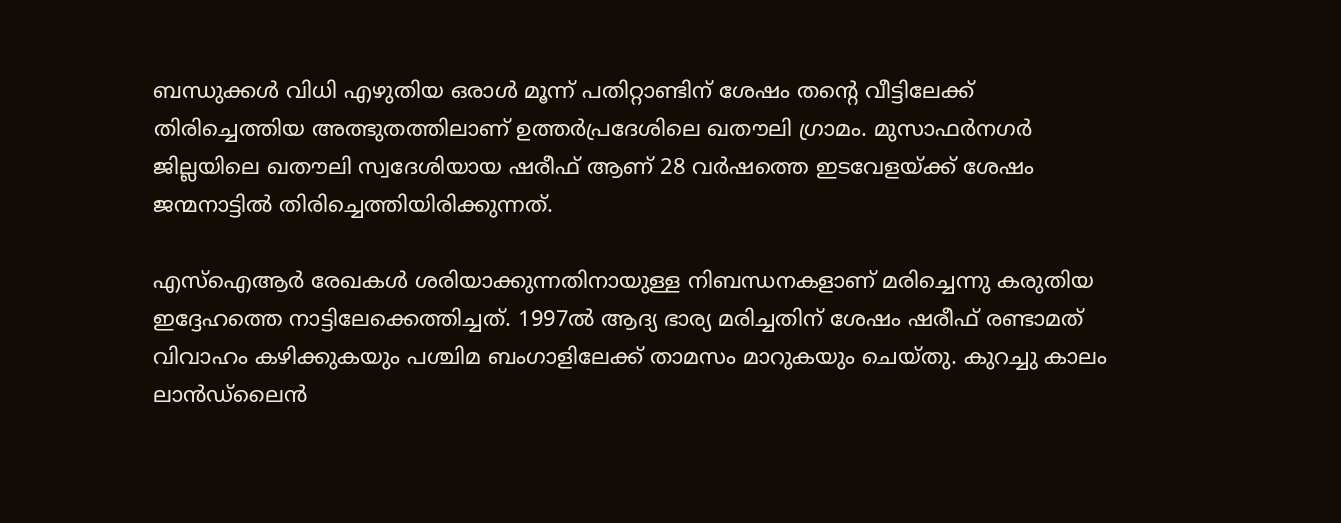ബന്ധുക്കള്‍ വിധി എഴുതിയ ഒരാള്‍ മൂന്ന് പതിറ്റാണ്ടിന് ശേഷം തന്റെ വീട്ടിലേക്ക് തിരിച്ചെത്തിയ അത്ഭുതത്തിലാണ് ഉത്തര്‍പ്രദേശിലെ ഖതൗലി ഗ്രാമം. മുസാഫര്‍നഗര്‍ ജില്ലയിലെ ഖതൗലി സ്വദേശിയായ ഷരീഫ് ആണ് 28 വര്‍ഷത്തെ ഇടവേളയ്ക്ക് ശേഷം ജന്മനാട്ടില്‍ തിരിച്ചെത്തിയിരിക്കുന്നത്.

എസ്‌ഐആര്‍ രേഖകള്‍ ശരിയാക്കുന്നതിനായുള്ള നിബന്ധനകളാണ് മരിച്ചെന്നു കരുതിയ ഇദ്ദേഹത്തെ നാട്ടിലേക്കെത്തിച്ചത്. 1997ല്‍ ആദ്യ ഭാര്യ മരിച്ചതിന് ശേഷം ഷരീഫ് രണ്ടാമത് വിവാഹം കഴിക്കുകയും പശ്ചിമ ബംഗാളിലേക്ക് താമസം മാറുകയും ചെയ്തു. കുറച്ചു കാലം ലാന്‍ഡ്‌ലൈന്‍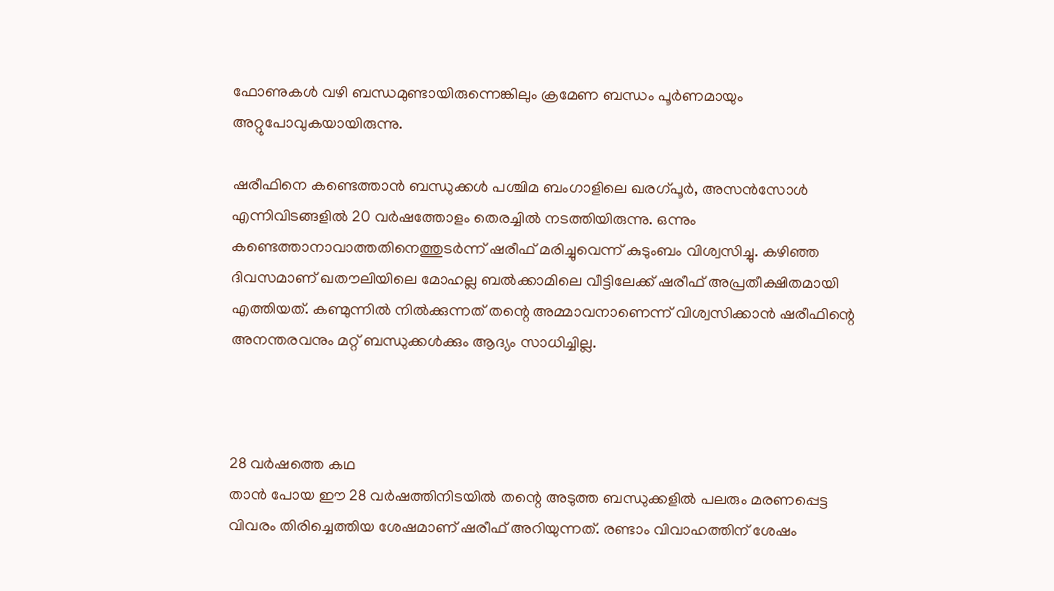ഫോണുകള്‍ വഴി ബന്ധമുണ്ടായിരുന്നെങ്കിലും ക്രമേണ ബന്ധം പൂര്‍ണമായും അറ്റുപോവുകയായിരുന്നു.

ഷരീഫിനെ കണ്ടെത്താന്‍ ബന്ധുക്കള്‍ പശ്ചിമ ബംഗാളിലെ ഖരഗ്പൂര്‍, അസന്‍സോള്‍ എന്നിവിടങ്ങളില്‍ 20 വര്‍ഷത്തോളം തെരച്ചില്‍ നടത്തിയിരുന്നു. ഒന്നും കണ്ടെത്താനാവാത്തതിനെത്തുടര്‍ന്ന് ഷരീഫ് മരിച്ചുവെന്ന് കുടുംബം വിശ്വസിച്ചു. കഴിഞ്ഞ ദിവസമാണ് ഖതൗലിയിലെ മോഹല്ല ബല്‍ക്കാമിലെ വീട്ടിലേക്ക് ഷരീഫ് അപ്രതീക്ഷിതമായി എത്തിയത്. കണ്മുന്നില്‍ നില്‍ക്കുന്നത് തന്റെ അമ്മാവനാണെന്ന് വിശ്വസിക്കാന്‍ ഷരീഫിന്റെ അനന്തരവനും മറ്റ് ബന്ധുക്കള്‍ക്കും ആദ്യം സാധിച്ചില്ല.



28 വര്‍ഷത്തെ കഥ
താന്‍ പോയ ഈ 28 വര്‍ഷത്തിനിടയില്‍ തന്റെ അടുത്ത ബന്ധുക്കളില്‍ പലരും മരണപ്പെട്ട വിവരം തിരിച്ചെത്തിയ ശേഷമാണ് ഷരീഫ് അറിയുന്നത്. രണ്ടാം വിവാഹത്തിന് ശേഷം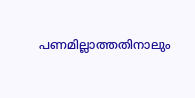പണമില്ലാത്തതിനാലും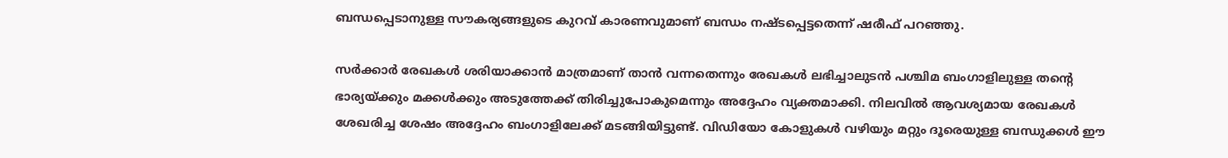ബന്ധപ്പെടാനുള്ള സൗകര്യങ്ങളുടെ കുറവ് കാരണവുമാണ് ബന്ധം നഷ്ടപ്പെട്ടതെന്ന് ഷരീഫ് പറഞ്ഞു.

സര്‍ക്കാര്‍ രേഖകള്‍ ശരിയാക്കാന്‍ മാത്രമാണ് താന്‍ വന്നതെന്നും രേഖകള്‍ ലഭിച്ചാലുടന്‍ പശ്ചിമ ബംഗാളിലുള്ള തന്റെ ഭാര്യയ്ക്കും മക്കള്‍ക്കും അടുത്തേക്ക് തിരിച്ചുപോകുമെന്നും അദ്ദേഹം വ്യക്തമാക്കി. നിലവില്‍ ആവശ്യമായ രേഖകള്‍ ശേഖരിച്ച ശേഷം അദ്ദേഹം ബംഗാളിലേക്ക് മടങ്ങിയിട്ടുണ്ട്. വിഡിയോ കോളുകള്‍ വഴിയും മറ്റും ദൂരെയുള്ള ബന്ധുക്കള്‍ ഈ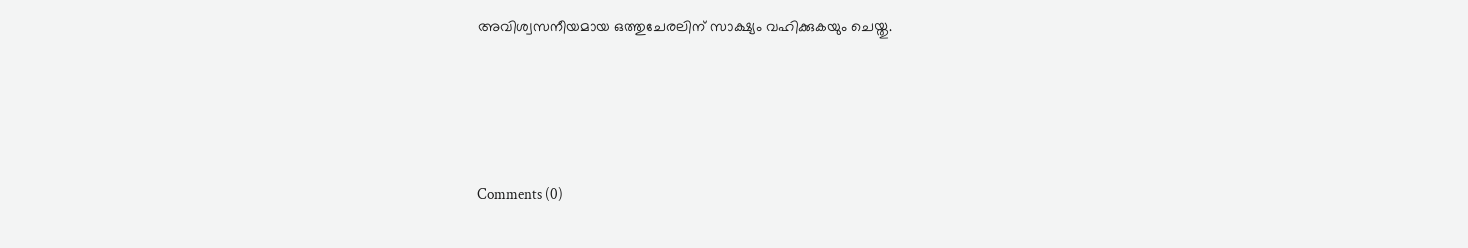അവിശ്വസനീയമായ ഒത്തുചേരലിന് സാക്ഷ്യം വഹിക്കുകയും ചെയ്തു.





Comments (0)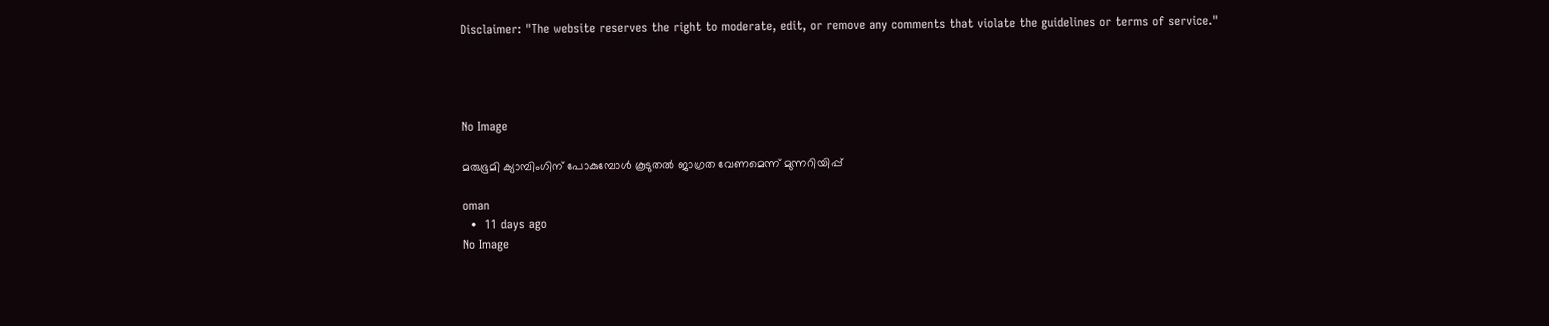Disclaimer: "The website reserves the right to moderate, edit, or remove any comments that violate the guidelines or terms of service."




No Image

മരുഭൂമി ക്യാമ്പിംഗിന് പോകുമ്പോള്‍ കൂടുതല്‍ ജാഗ്രത വേണമെന്ന് മുന്നറിയിപ്പ്

oman
  •  11 days ago
No Image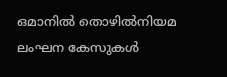ഒമാനില്‍ തൊഴില്‍നിയമ ലംഘന കേസുകള്‍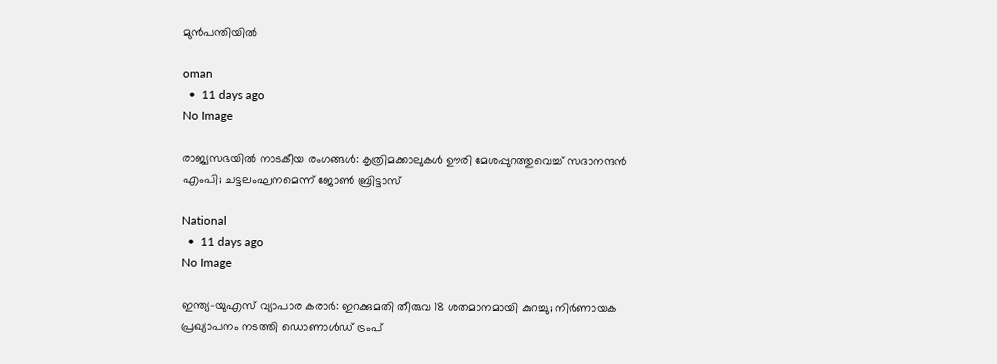മുന്‍പന്തിയില്‍

oman
  •  11 days ago
No Image

രാജ്യസഭയിൽ നാടകീയ രംഗങ്ങൾ: കൃത്രിമക്കാലുകൾ ഊരി മേശപ്പുറത്തുവെച്ച് സദാനന്ദൻ എംപി; ചട്ടലംഘനമെന്ന് ജോൺ ബ്രിട്ടാസ്

National
  •  11 days ago
No Image

ഇന്ത്യ-യുഎസ് വ്യാപാര കരാർ: ഇറക്കുമതി തീരുവ 18 ശതമാനമായി കുറച്ചു; നിർണായക പ്രഖ്യാപനം നടത്തി ഡൊണാൾഡ് ട്രംപ്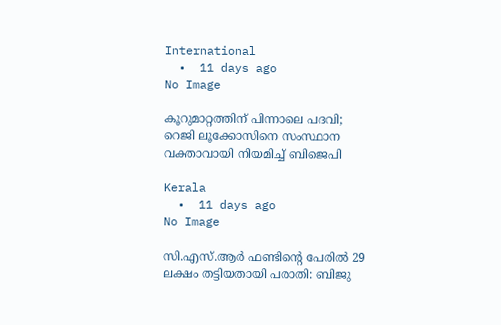International
  •  11 days ago
No Image

കൂറുമാറ്റത്തിന് പിന്നാലെ പദവി; റെജി ലൂക്കോസിനെ സംസ്ഥാന വക്താവായി നിയമിച്ച് ബിജെപി

Kerala
  •  11 days ago
No Image

സി.എസ്.ആർ ഫണ്ടിന്റെ പേരിൽ 29 ലക്ഷം തട്ടിയതായി പരാതി: ബിജു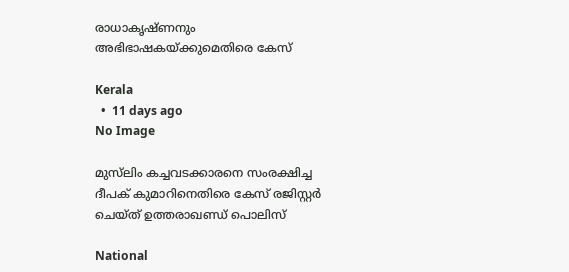രാധാകൃഷ്ണനും അഭിഭാഷകയ്ക്കുമെതിരെ കേസ്

Kerala
  •  11 days ago
No Image

മുസ്‌ലിം കച്ചവടക്കാരനെ സംരക്ഷിച്ച ദീപക് കുമാറിനെതിരെ കേസ് രജിസ്റ്റര്‍ ചെയ്ത് ഉത്തരാഖണ്ഡ് പൊലിസ്

National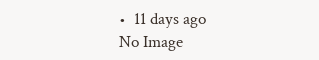•  11 days ago
No Image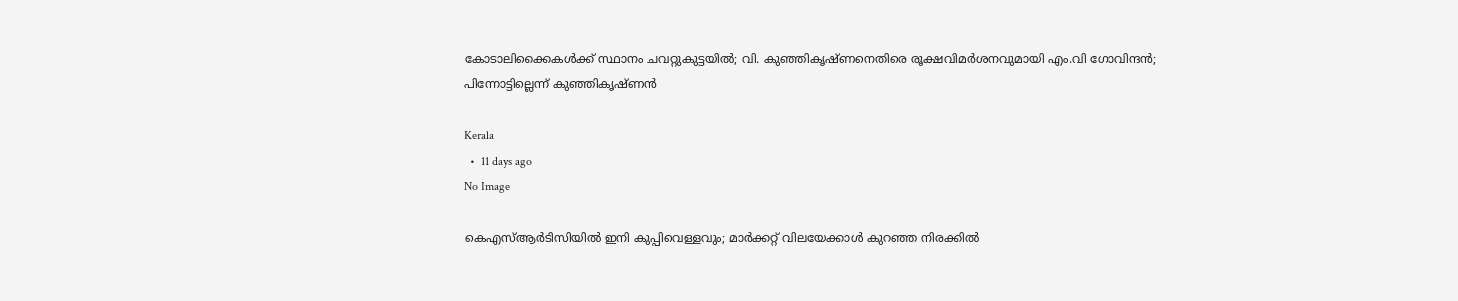കോടാലിക്കൈകൾക്ക് സ്ഥാനം ചവറ്റുകുട്ടയിൽ; വി. കുഞ്ഞികൃഷ്ണനെതിരെ രൂക്ഷവിമർശനവുമായി എം.വി ഗോവിന്ദൻ; പിന്നോട്ടില്ലെന്ന് കുഞ്ഞികൃഷ്ണൻ

Kerala
  •  11 days ago
No Image

കെഎസ്ആർടിസിയിൽ ഇനി കുപ്പിവെള്ളവും; മാർക്കറ്റ് വിലയേക്കാൾ കുറഞ്ഞ നിരക്കിൽ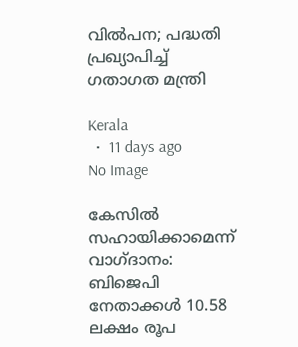വിൽപന; പദ്ധതി പ്രഖ്യാപിച്ച് ഗതാഗത മന്ത്രി

Kerala
  •  11 days ago
No Image

കേസിൽ സഹായിക്കാമെന്ന് വാഗ്ദാനം: ബിജെപി നേതാക്കൾ 10.58 ലക്ഷം രൂപ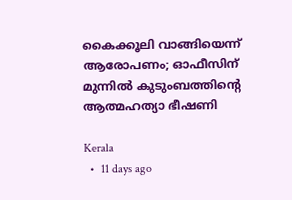കൈക്കൂലി വാങ്ങിയെന്ന് ആരോപണം; ഓഫീസിന് മുന്നിൽ കുടുംബത്തിന്റെ ആത്മഹത്യാ ഭീഷണി

Kerala
  •  11 days ago